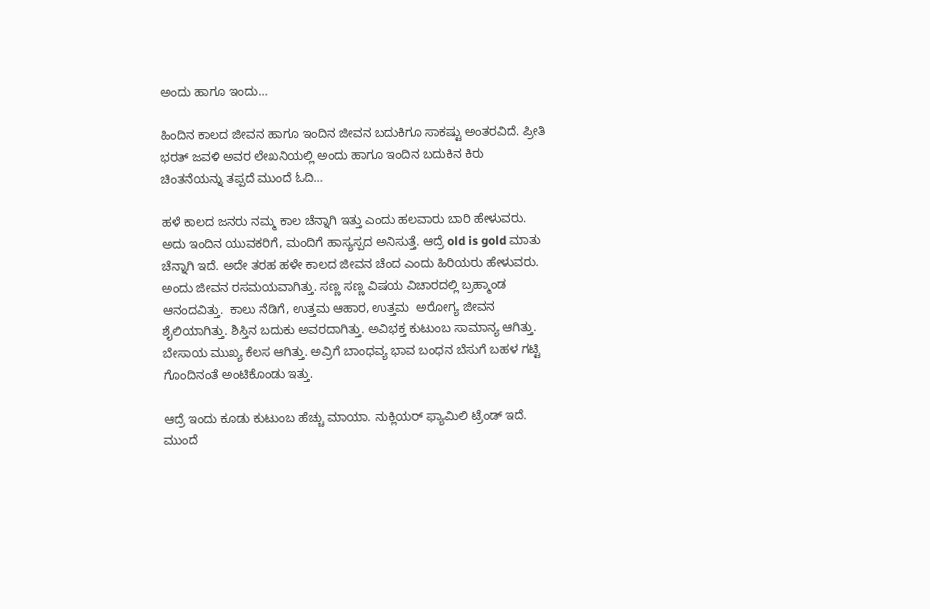ಅಂದು ಹಾಗೂ ಇಂದು…

ಹಿಂದಿನ ಕಾಲದ ಜೀವನ ಹಾಗೂ ಇಂದಿನ ಜೀವನ ಬದುಕಿಗೂ ಸಾಕಷ್ಟು ಅಂತರವಿದೆ. ಪ್ರೀತಿ  ಭರತ್ ಜವಳಿ ಅವರ ಲೇಖನಿಯಲ್ಲಿ ಅಂದು ಹಾಗೂ ಇಂದಿನ ಬದುಕಿನ ಕಿರು ಚಿಂತನೆಯನ್ನು ತಪ್ಪದೆ ಮುಂದೆ ಓದಿ…

ಹಳೆ ಕಾಲದ ಜನರು ನಮ್ಮ ಕಾಲ ಚೆನ್ನಾಗಿ ಇತ್ತು ಎಂದು ಹಲವಾರು ಬಾರಿ ಹೇಳುವರು. ಅದು ಇಂದಿನ ಯುವಕರಿಗೆ, ಮಂದಿಗೆ ಹಾಸ್ಯಸ್ಪದ ಅನಿಸುತ್ತೆ. ಆದ್ರೆ old is gold ಮಾತು ಚೆನ್ನಾಗಿ ಇದೆ. ಅದೇ ತರಹ ಹಳೇ ಕಾಲದ ಜೀವನ ಚೆಂದ ಎಂದು ಹಿರಿಯರು ಹೇಳುವರು. ಅಂದು ಜೀವನ ರಸಮಯವಾಗಿತ್ತು. ಸಣ್ಣ ಸಣ್ಣ ವಿಷಯ ವಿಚಾರದಲ್ಲಿ ಬ್ರಹ್ಮಾಂಡ ಆನಂದವಿತ್ತು.  ಕಾಲು ನೆಡಿಗೆ, ಉತ್ತಮ ಆಹಾರ, ಉತ್ತಮ  ಅರೋಗ್ಯ ಜೀವನ ಶೈಲಿಯಾಗಿತ್ತು. ಶಿಸ್ತಿನ ಬದುಕು ಅವರದಾಗಿತ್ತು. ಅವಿಭಕ್ತ ಕುಟುಂಬ ಸಾಮಾನ್ಯ ಆಗಿತ್ತು. ಬೇಸಾಯ ಮುಖ್ಯ ಕೆಲಸ ಆಗಿತ್ತು. ಅವ್ರಿಗೆ ಬಾಂಧವ್ಯ ಭಾವ ಬಂಧನ ಬೆಸುಗೆ ಬಹಳ ಗಟ್ಟಿ ಗೊಂದಿನಂತೆ ಅಂಟಿಕೊಂಡು ಇತ್ತು.

ಆದ್ರೆ ಇಂದು ಕೂಡು ಕುಟುಂಬ ಹೆಚ್ಚು ಮಾಯಾ. ನುಕ್ಲಿಯರ್ ಫ್ಯಾಮಿಲಿ ಟ್ರೆಂಡ್ ಇದೆ. ಮುಂದೆ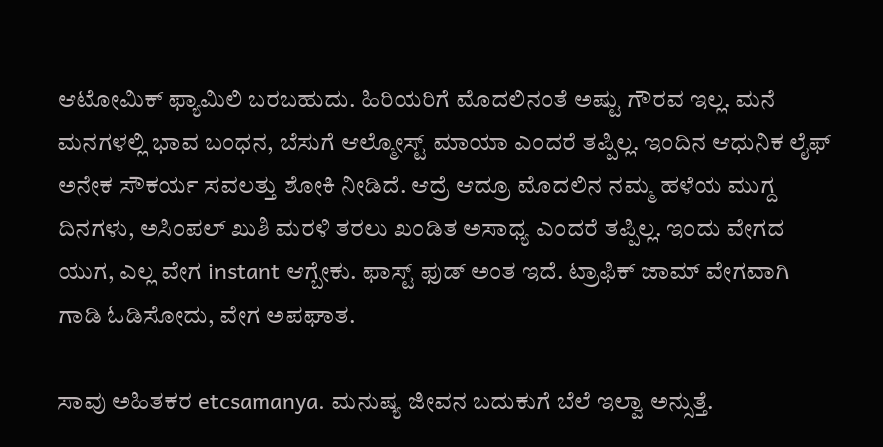ಆಟೋಮಿಕ್ ಫ್ಯಾಮಿಲಿ ಬರಬಹುದು. ಹಿರಿಯರಿಗೆ ಮೊದಲಿನಂತೆ ಅಷ್ಟು ಗೌರವ ಇಲ್ಲ. ಮನೆ ಮನಗಳಲ್ಲಿ ಭಾವ ಬಂಧನ, ಬೆಸುಗೆ ಆಲ್ಮೋಸ್ಟ್ ಮಾಯಾ ಎಂದರೆ ತಪ್ಪಿಲ್ಲ. ಇಂದಿನ ಆಧುನಿಕ ಲೈಫ್ ಅನೇಕ ಸೌಕರ್ಯ ಸವಲತ್ತು ಶೋಕಿ ನೀಡಿದೆ. ಆದ್ರೆ ಆದ್ರೂ ಮೊದಲಿನ ನಮ್ಮ ಹಳೆಯ ಮುಗ್ದ ದಿನಗಳು, ಅಸಿಂಪಲ್ ಖುಶಿ ಮರಳಿ ತರಲು ಖಂಡಿತ ಅಸಾಧ್ಯ ಎಂದರೆ ತಪ್ಪಿಲ್ಲ. ಇಂದು ವೇಗದ ಯುಗ, ಎಲ್ಲ ವೇಗ instant ಆಗ್ಬೇಕು. ಫಾಸ್ಟ್ ಫುಡ್ ಅಂತ ಇದೆ. ಟ್ರಾಫಿಕ್ ಜಾಮ್ ವೇಗವಾಗಿ ಗಾಡಿ ಓಡಿಸೋದು, ವೇಗ ಅಪಘಾತ.

ಸಾವು ಅಹಿತಕರ etcsamanya. ಮನುಷ್ಯ ಜೀವನ ಬದುಕುಗೆ ಬೆಲೆ ಇಲ್ವಾ ಅನ್ಸುತ್ತೆ.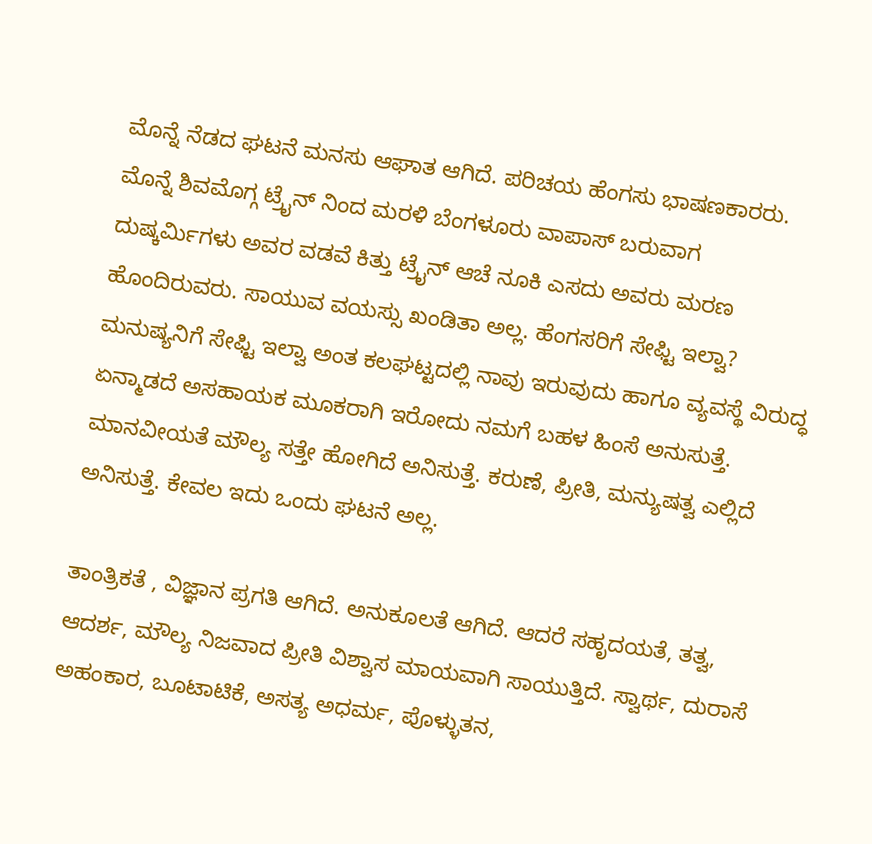ಮೊನ್ನೆ ನೆಡದ ಘಟನೆ ಮನಸು ಆಘಾತ ಆಗಿದೆ. ಪರಿಚಯ ಹೆಂಗಸು ಭಾಷಣಕಾರರು. ಮೊನ್ನೆ ಶಿವಮೊಗ್ಗ ಟ್ರೈನ್ ನಿಂದ ಮರಳಿ ಬೆಂಗಳೂರು ವಾಪಾಸ್ ಬರುವಾಗ ದುಷ್ಕರ್ಮಿಗಳು ಅವರ ವಡವೆ ಕಿತ್ತು ಟ್ರೈನ್ ಆಚೆ ನೂಕಿ ಎಸದು ಅವರು ಮರಣ ಹೊಂದಿರುವರು. ಸಾಯುವ ವಯಸ್ಸು ಖಂಡಿತಾ ಅಲ್ಲ. ಹೆಂಗಸರಿಗೆ ಸೇಫ್ಟಿ ಇಲ್ವಾ? ಮನುಷ್ಯನಿಗೆ ಸೇಫ್ಟಿ ಇಲ್ವಾ ಅಂತ ಕಲಘಟ್ಟದಲ್ಲಿ ನಾವು ಇರುವುದು ಹಾಗೂ ವ್ಯವಸ್ಥೆ ವಿರುದ್ಧ ಏನ್ಮಾಡದೆ ಅಸಹಾಯಕ ಮೂಕರಾಗಿ ಇರೋದು ನಮಗೆ ಬಹಳ ಹಿಂಸೆ ಅನುಸುತ್ತೆ. ಮಾನವೀಯತೆ ಮೌಲ್ಯ ಸತ್ತೇ ಹೋಗಿದೆ ಅನಿಸುತ್ತೆ. ಕರುಣೆ, ಪ್ರೀತಿ, ಮನ್ಯುಷತ್ವ ಎಲ್ಲಿದೆ ಅನಿಸುತ್ತೆ. ಕೇವಲ ಇದು ಒಂದು ಘಟನೆ ಅಲ್ಲ.

ತಾಂತ್ರಿಕತೆ , ವಿಜ್ಞಾನ ಪ್ರಗತಿ ಆಗಿದೆ. ಅನುಕೂಲತೆ ಆಗಿದೆ. ಆದರೆ ಸಹೃದಯತೆ, ತತ್ವ, ಆದರ್ಶ, ಮೌಲ್ಯ ನಿಜವಾದ ಪ್ರೀತಿ ವಿಶ್ವಾಸ ಮಾಯವಾಗಿ ಸಾಯುತ್ತಿದೆ. ಸ್ವಾರ್ಥ, ದುರಾಸೆ ಅಹಂಕಾರ, ಬೂಟಾಟಿಕೆ, ಅಸತ್ಯ ಅಧರ್ಮ, ಪೊಳ್ಳುತನ,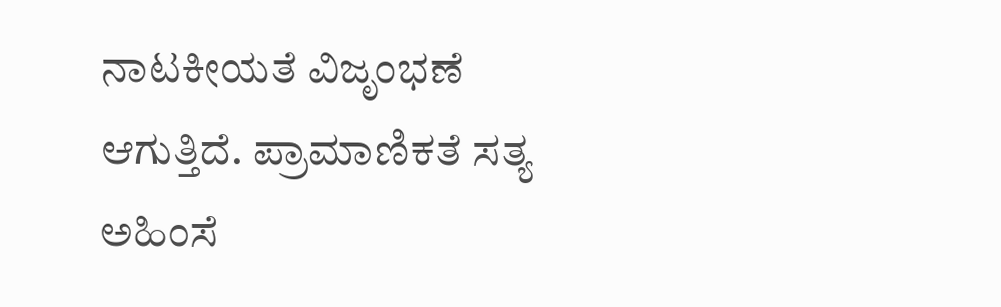ನಾಟಕೀಯತೆ ವಿಜೃಂಭಣೆ ಆಗುತ್ತಿದೆ. ಪ್ರಾಮಾಣಿಕತೆ ಸತ್ಯ ಅಹಿಂಸೆ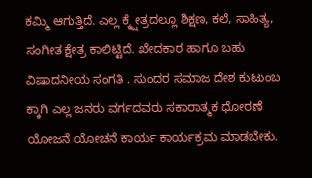ಕಮ್ಮಿ ಆಗುತ್ತಿದೆ. ಎಲ್ಲ ಕ್ಕ್ಷೇತ್ರದಲ್ಲೂ ಶಿಕ್ಷಣ, ಕಲೆ, ಸಾಹಿತ್ಯ, ಸಂಗೀತ ಕ್ಷೇತ್ರ ಕಾಲಿಟ್ಟಿದೆ. ಖೇದಕಾರ ಹಾಗೂ ಬಹು ವಿಷಾದನೀಯ ಸಂಗತಿ . ಸುಂದರ ಸಮಾಜ ದೇಶ ಕುಟುಂಬ ಕ್ಕಾಗಿ ಎಲ್ಲ ಜನರು ವರ್ಗದವರು ಸಕಾರಾತ್ಮಕ ಧೋರಣೆ ಯೋಜನೆ ಯೋಚನೆ ಕಾರ್ಯ ಕಾರ್ಯಕ್ರಮ ಮಾಡಬೇಕು.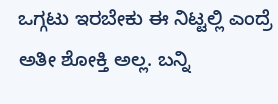ಒಗ್ಗಟು ಇರಬೇಕು ಈ ನಿಟ್ಟಲ್ಲಿ ಎಂದ್ರೆ ಅತೀ ಶೋಕ್ತಿ ಅಲ್ಲ. ಬನ್ನಿ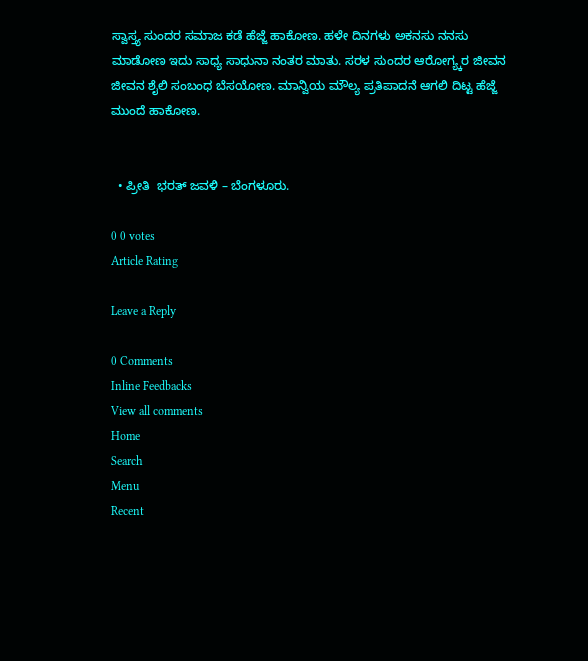ಸ್ವಾಸ್ತ್ಯ ಸುಂದರ ಸಮಾಜ ಕಡೆ ಹೆಜ್ಜೆ ಹಾಕೋಣ. ಹಳೇ ದಿನಗಳು ಅಕನಸು ನನಸು ಮಾಡೋಣ ಇದು ಸಾಧ್ಯ ಸಾಧುನಾ ನಂತರ ಮಾತು. ಸರಳ ಸುಂದರ ಆರೋಗ್ಯ್ಕರ ಜೀವನ ಜೀವನ ಶೈಲಿ ಸಂಬಂಧ ಬೆಸಯೋಣ. ಮಾನ್ವಿಯ ಮೌಲ್ಯ ಪ್ರತಿಪಾದನೆ ಆಗಲಿ ದಿಟ್ಟ ಹೆಜ್ಜೆ ಮುಂದೆ ಹಾಕೋಣ.


  • ಪ್ರೀತಿ  ಭರತ್ ಜವಳಿ – ಬೆಂಗಳೂರು.

0 0 votes
Article Rating

Leave a Reply

0 Comments
Inline Feedbacks
View all comments
Home
Search
Menu
Recent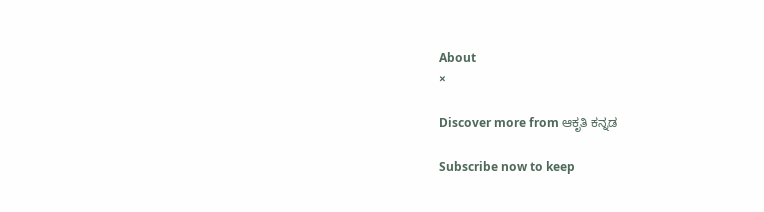About
×

Discover more from ಆಕೃತಿ ಕನ್ನಡ

Subscribe now to keep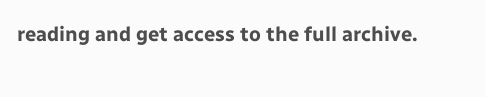reading and get access to the full archive.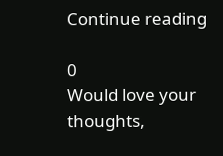Continue reading

0
Would love your thoughts,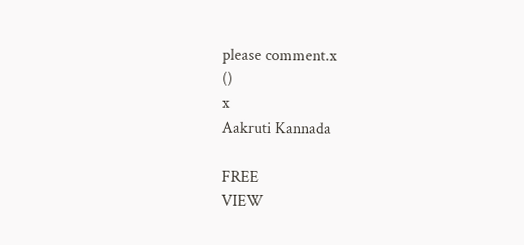please comment.x
()
x
Aakruti Kannada

FREE
VIEW